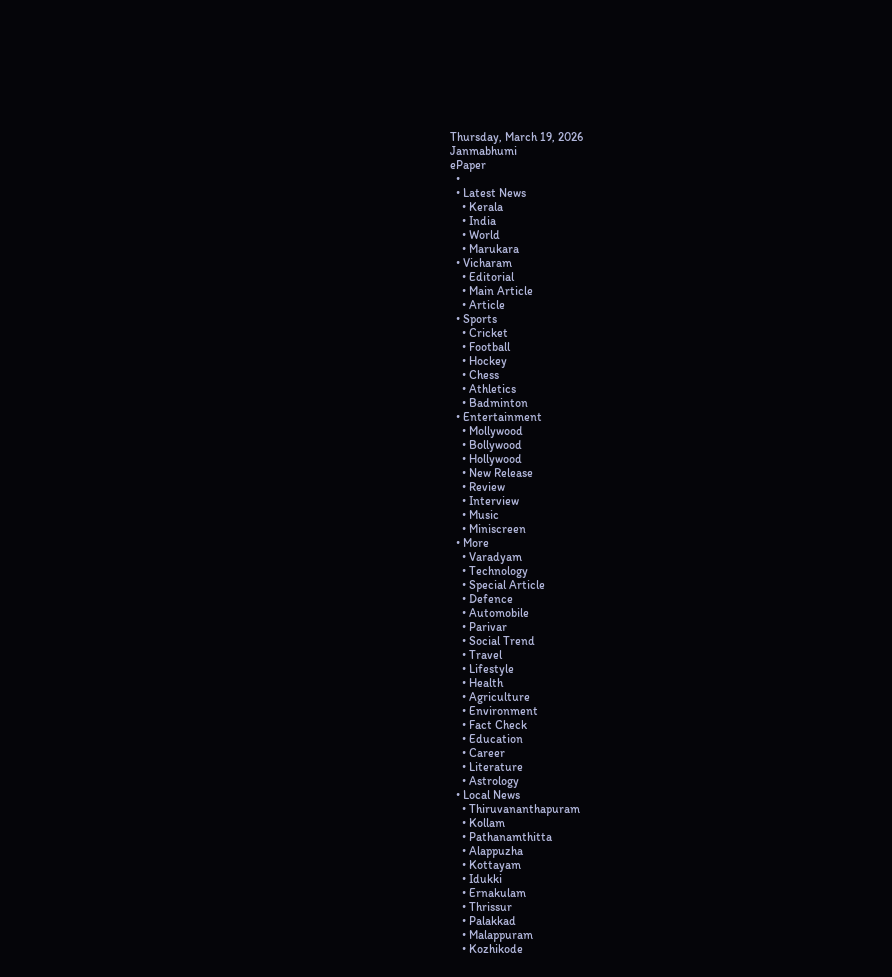Thursday, March 19, 2026
Janmabhumi
ePaper
  •
  • Latest News
    • Kerala
    • India
    • World
    • Marukara
  • Vicharam
    • Editorial
    • Main Article
    • Article
  • Sports
    • Cricket
    • Football
    • Hockey
    • Chess
    • Athletics
    • Badminton
  • Entertainment
    • Mollywood
    • Bollywood
    • Hollywood
    • New Release
    • Review
    • Interview
    • Music
    • Miniscreen
  • More
    • Varadyam
    • Technology
    • Special Article
    • Defence
    • Automobile
    • Parivar
    • Social Trend
    • Travel
    • Lifestyle
    • Health
    • Agriculture
    • Environment
    • Fact Check
    • Education
    • Career
    • Literature
    • Astrology
  • Local News
    • Thiruvananthapuram
    • Kollam
    • Pathanamthitta
    • Alappuzha
    • Kottayam
    • Idukki
    • Ernakulam
    • Thrissur
    • Palakkad
    • Malappuram
    • Kozhikode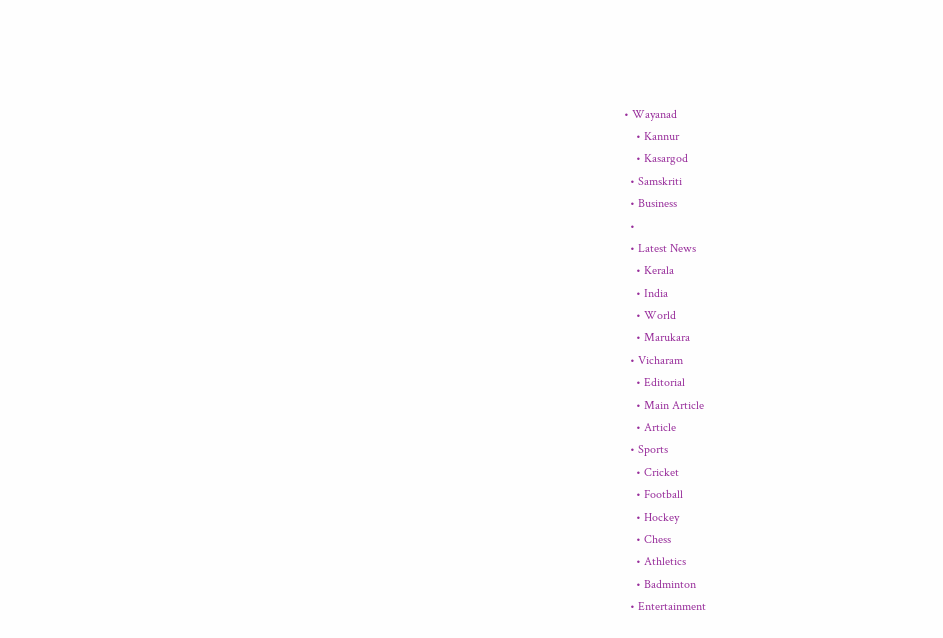• Wayanad
    • Kannur
    • Kasargod
  • Samskriti
  • Business
  •
  • Latest News
    • Kerala
    • India
    • World
    • Marukara
  • Vicharam
    • Editorial
    • Main Article
    • Article
  • Sports
    • Cricket
    • Football
    • Hockey
    • Chess
    • Athletics
    • Badminton
  • Entertainment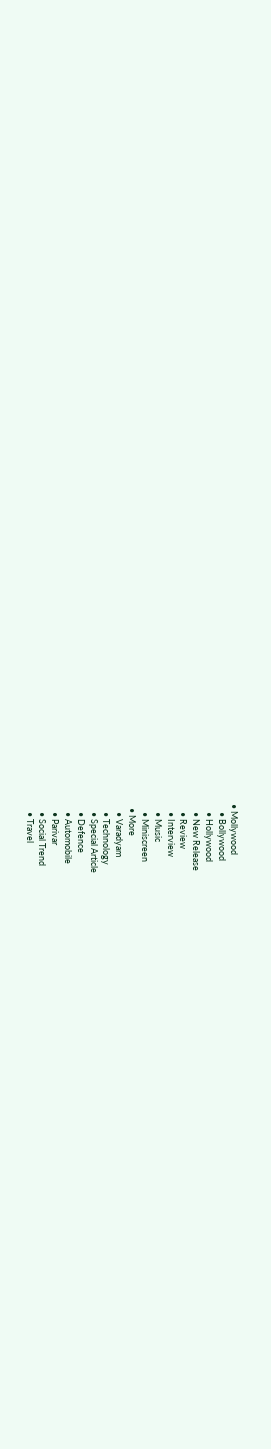• Mollywood
    • Bollywood
    • Hollywood
    • New Release
    • Review
    • Interview
    • Music
    • Miniscreen
  • More
    • Varadyam
    • Technology
    • Special Article
    • Defence
    • Automobile
    • Parivar
    • Social Trend
    • Travel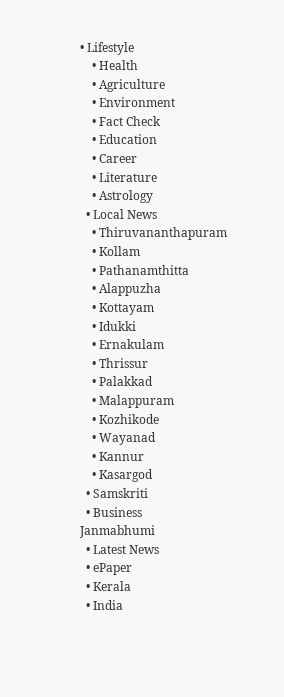• Lifestyle
    • Health
    • Agriculture
    • Environment
    • Fact Check
    • Education
    • Career
    • Literature
    • Astrology
  • Local News
    • Thiruvananthapuram
    • Kollam
    • Pathanamthitta
    • Alappuzha
    • Kottayam
    • Idukki
    • Ernakulam
    • Thrissur
    • Palakkad
    • Malappuram
    • Kozhikode
    • Wayanad
    • Kannur
    • Kasargod
  • Samskriti
  • Business
Janmabhumi
  • Latest News
  • ePaper
  • Kerala
  • India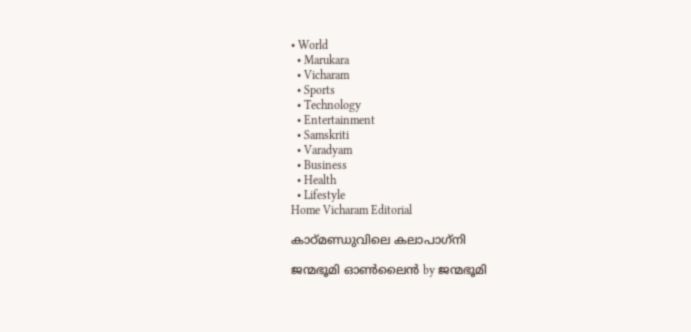• World
  • Marukara
  • Vicharam
  • Sports
  • Technology
  • Entertainment
  • Samskriti
  • Varadyam
  • Business
  • Health
  • Lifestyle
Home Vicharam Editorial

കാഠ്മണ്ഡുവിലെ കലാപാഗ്‌നി

ജന്മഭൂമി ഓണ്‍ലൈന്‍ by ജന്മഭൂമി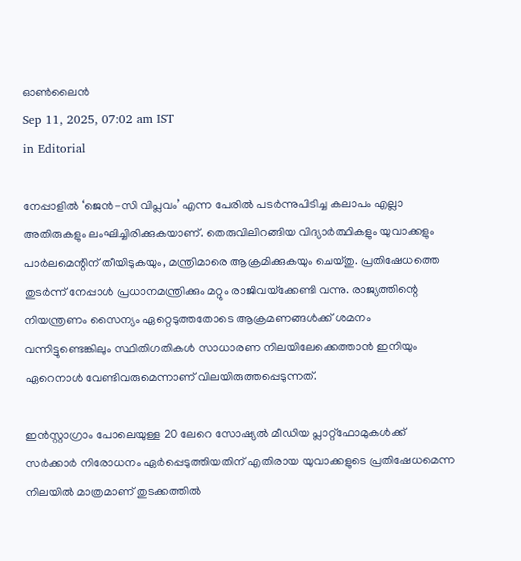ഓണ്‍ലൈന്‍
Sep 11, 2025, 07:02 am IST
in Editorial

നേപ്പാളില്‍ ‘ജെന്‍-സി വിപ്ലവം’ എന്ന പേരില്‍ പടര്‍ന്നുപിടിച്ച കലാപം എല്ലാ അതിരുകളും ലംഘിച്ചിരിക്കുകയാണ്. തെരുവിലിറങ്ങിയ വിദ്യാര്‍ത്ഥികളും യുവാക്കളും പാര്‍ലമെന്റിന് തീയിടുകയും, മന്ത്രിമാരെ ആക്രമിക്കുകയും ചെയ്തു. പ്രതിഷേധത്തെ തുടര്‍ന്ന് നേപ്പാള്‍ പ്രധാനമന്ത്രിക്കും മറ്റും രാജിവയ്‌ക്കേണ്ടി വന്നു. രാജ്യത്തിന്റെ നിയന്ത്രണം സൈന്യം ഏറ്റെടുത്തതോടെ ആക്രമണങ്ങള്‍ക്ക് ശമനം വന്നിട്ടുണ്ടെങ്കിലും സ്ഥിതിഗതികള്‍ സാധാരണ നിലയിലേക്കെത്താന്‍ ഇനിയും ഏറെനാള്‍ വേണ്ടിവരുമെന്നാണ് വിലയിരുത്തപ്പെടുന്നത്.

ഇന്‍സ്റ്റാഗ്രാം പോലെയുള്ള 20 ലേറെ സോഷ്യല്‍ മീഡിയ പ്ലാറ്റ്ഫോമുകള്‍ക്ക് സര്‍ക്കാര്‍ നിരോധനം ഏര്‍പ്പെടുത്തിയതിന് എതിരായ യുവാക്കളുടെ പ്രതിഷേധമെന്ന നിലയില്‍ മാത്രമാണ് തുടക്കത്തില്‍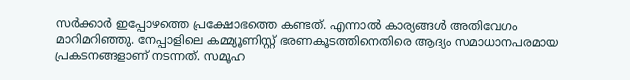സര്‍ക്കാര്‍ ഇപ്പോഴത്തെ പ്രക്ഷോഭത്തെ കണ്ടത്. എന്നാല്‍ കാര്യങ്ങള്‍ അതിവേഗം മാറിമറിഞ്ഞു. നേപ്പാളിലെ കമ്മ്യൂണിസ്റ്റ് ഭരണകൂടത്തിനെതിരെ ആദ്യം സമാധാനപരമായ പ്രകടനങ്ങളാണ് നടന്നത്. സമൂഹ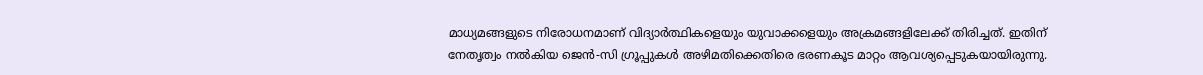മാധ്യമങ്ങളുടെ നിരോധനമാണ് വിദ്യാര്‍ത്ഥികളെയും യുവാക്കളെയും അക്രമങ്ങളിലേക്ക് തിരിച്ചത്. ഇതിന് നേതൃത്വം നല്‍കിയ ജെന്‍-സി ഗ്രൂപ്പുകള്‍ അഴിമതിക്കെതിരെ ഭരണകൂട മാറ്റം ആവശ്യപ്പെടുകയായിരുന്നു.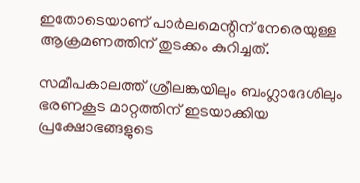ഇതോടെയാണ് പാര്‍ലമെന്റിന് നേരെയുള്ള ആക്രമണത്തിന് തുടക്കം കുറിച്ചത്.

സമീപകാലത്ത് ശ്രീലങ്കയിലും ബംഗ്ലാദേശിലും ഭരണകൂട മാറ്റത്തിന് ഇടയാക്കിയ പ്രക്ഷോഭങ്ങളുടെ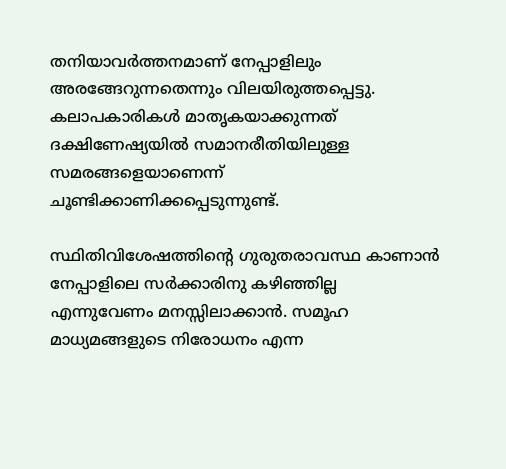തനിയാവര്‍ത്തനമാണ് നേപ്പാളിലും അരങ്ങേറുന്നതെന്നും വിലയിരുത്തപ്പെട്ടു. കലാപകാരികള്‍ മാതൃകയാക്കുന്നത് ദക്ഷിണേഷ്യയില്‍ സമാനരീതിയിലുള്ള സമരങ്ങളെയാണെന്ന് ചൂണ്ടിക്കാണിക്കപ്പെടുന്നുണ്ട്.

സ്ഥിതിവിശേഷത്തിന്റെ ഗുരുതരാവസ്ഥ കാണാന്‍ നേപ്പാളിലെ സര്‍ക്കാരിനു കഴിഞ്ഞില്ല എന്നുവേണം മനസ്സിലാക്കാന്‍. സമൂഹ മാധ്യമങ്ങളുടെ നിരോധനം എന്ന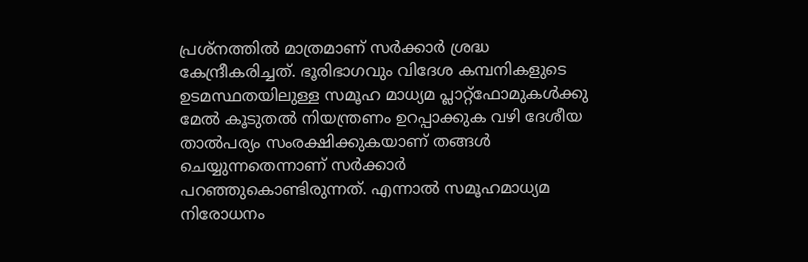പ്രശ്‌നത്തില്‍ മാത്രമാണ് സര്‍ക്കാര്‍ ശ്രദ്ധ കേന്ദ്രീകരിച്ചത്. ഭൂരിഭാഗവും വിദേശ കമ്പനികളുടെ ഉടമസ്ഥതയിലുള്ള സമൂഹ മാധ്യമ പ്ലാറ്റ്ഫോമുകള്‍ക്കു മേല്‍ കൂടുതല്‍ നിയന്ത്രണം ഉറപ്പാക്കുക വഴി ദേശീയ താല്‍പര്യം സംരക്ഷിക്കുകയാണ് തങ്ങള്‍ ചെയ്യുന്നതെന്നാണ് സര്‍ക്കാര്‍ പറഞ്ഞുകൊണ്ടിരുന്നത്. എന്നാല്‍ സമൂഹമാധ്യമ നിരോധനം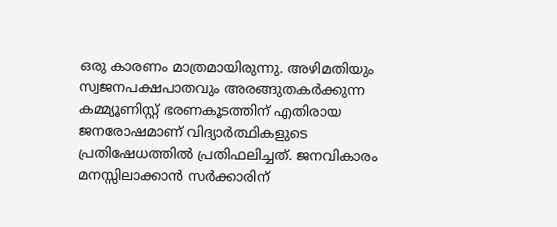ഒരു കാരണം മാത്രമായിരുന്നു. അഴിമതിയും സ്വജനപക്ഷപാതവും അരങ്ങുതകര്‍ക്കുന്ന കമ്മ്യൂണിസ്റ്റ് ഭരണകൂടത്തിന് എതിരായ ജനരോഷമാണ് വിദ്യാര്‍ത്ഥികളുടെ പ്രതിഷേധത്തില്‍ പ്രതിഫലിച്ചത്. ജനവികാരം മനസ്സിലാക്കാന്‍ സര്‍ക്കാരിന്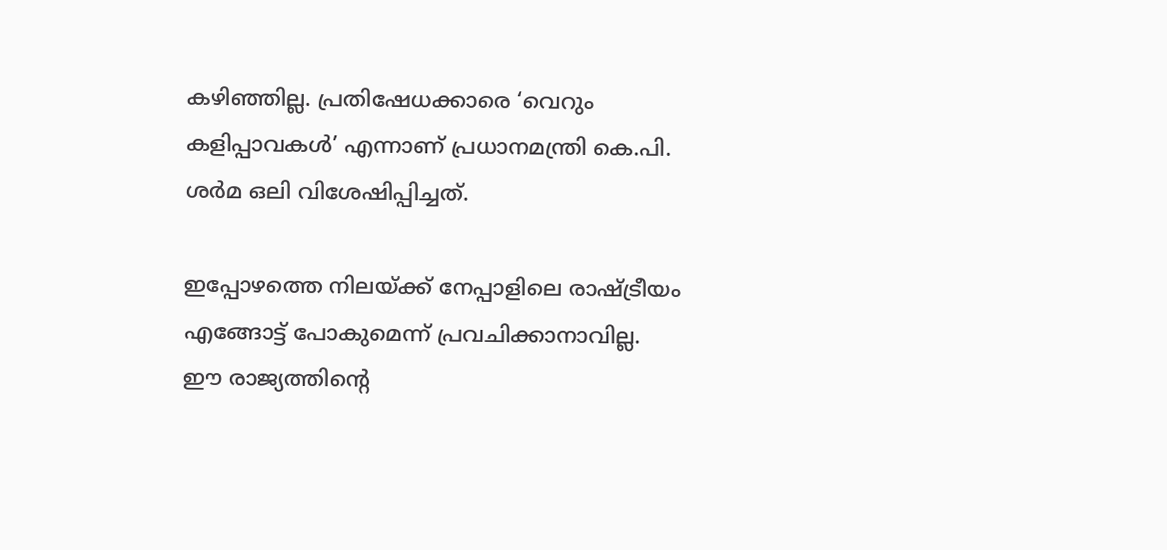കഴിഞ്ഞില്ല. പ്രതിഷേധക്കാരെ ‘വെറും കളിപ്പാവകള്‍’ എന്നാണ് പ്രധാനമന്ത്രി കെ.പി. ശര്‍മ ഒലി വിശേഷിപ്പിച്ചത്.

ഇപ്പോഴത്തെ നിലയ്‌ക്ക് നേപ്പാളിലെ രാഷ്‌ട്രീയം എങ്ങോട്ട് പോകുമെന്ന് പ്രവചിക്കാനാവില്ല. ഈ രാജ്യത്തിന്റെ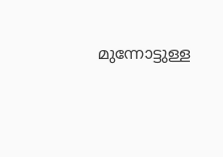മുന്നോട്ടുള്ള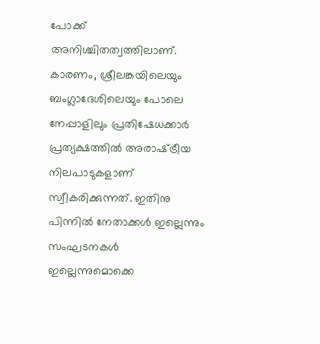പോക്ക് അനിശ്ചിതത്വത്തിലാണ്. കാരണം, ശ്രീലങ്കയിലെയും ബംഗ്ലാദേശിലെയും പോലെ നേപ്പാളിലും പ്രതിഷേധക്കാര്‍ പ്രത്യക്ഷത്തില്‍ അരാഷ്‌ട്രീയ നിലപാടുകളാണ് സ്വീകരിക്കുന്നത്. ഇതിനു പിന്നില്‍ നേതാക്കള്‍ ഇല്ലെന്നും സംഘടനകള്‍ ഇല്ലെന്നുമൊക്കെ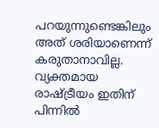പറയുന്നുണ്ടെങ്കിലും അത് ശരിയാണെന്ന് കരുതാനാവില്ല. വ്യക്തമായ രാഷ്‌ട്രീയം ഇതിന് പിന്നില്‍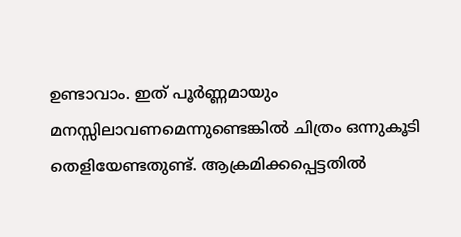ഉണ്ടാവാം. ഇത് പൂര്‍ണ്ണമായും മനസ്സിലാവണമെന്നുണ്ടെങ്കില്‍ ചിത്രം ഒന്നുകൂടി തെളിയേണ്ടതുണ്ട്. ആക്രമിക്കപ്പെട്ടതില്‍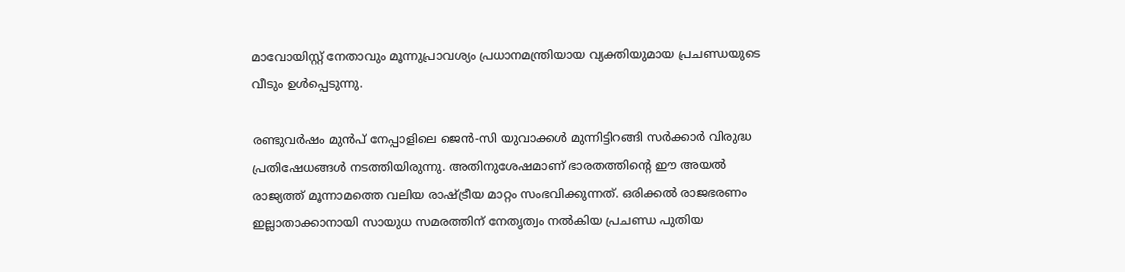മാവോയിസ്റ്റ് നേതാവും മൂന്നുപ്രാവശ്യം പ്രധാനമന്ത്രിയായ വ്യക്തിയുമായ പ്രചണ്ഡയുടെ വീടും ഉള്‍പ്പെടുന്നു.

രണ്ടുവര്‍ഷം മുന്‍പ് നേപ്പാളിലെ ജെന്‍-സി യുവാക്കള്‍ മുന്നിട്ടിറങ്ങി സര്‍ക്കാര്‍ വിരുദ്ധ പ്രതിഷേധങ്ങള്‍ നടത്തിയിരുന്നു. അതിനുശേഷമാണ് ഭാരതത്തിന്റെ ഈ അയല്‍ രാജ്യത്ത് മൂന്നാമത്തെ വലിയ രാഷ്‌ട്രീയ മാറ്റം സംഭവിക്കുന്നത്. ഒരിക്കല്‍ രാജഭരണം ഇല്ലാതാക്കാനായി സായുധ സമരത്തിന് നേതൃത്വം നല്‍കിയ പ്രചണ്ഡ പുതിയ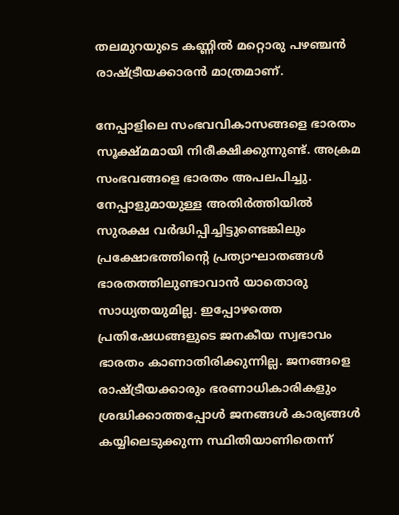തലമുറയുടെ കണ്ണില്‍ മറ്റൊരു പഴഞ്ചന്‍ രാഷ്‌ട്രീയക്കാരന്‍ മാത്രമാണ്.

നേപ്പാളിലെ സംഭവവികാസങ്ങളെ ഭാരതം സൂക്ഷ്മമായി നിരീക്ഷിക്കുന്നുണ്ട്. അക്രമ സംഭവങ്ങളെ ഭാരതം അപലപിച്ചു. നേപ്പാളുമായുള്ള അതിര്‍ത്തിയില്‍ സുരക്ഷ വര്‍ദ്ധിപ്പിച്ചിട്ടുണ്ടെങ്കിലും പ്രക്ഷോഭത്തിന്റെ പ്രത്യാഘാതങ്ങള്‍ ഭാരതത്തിലുണ്ടാവാന്‍ യാതൊരു സാധ്യതയുമില്ല. ഇപ്പോഴത്തെ പ്രതിഷേധങ്ങളുടെ ജനകീയ സ്വഭാവം ഭാരതം കാണാതിരിക്കുന്നില്ല. ജനങ്ങളെ രാഷ്‌ട്രീയക്കാരും ഭരണാധികാരികളും ശ്രദ്ധിക്കാത്തപ്പോള്‍ ജനങ്ങള്‍ കാര്യങ്ങള്‍ കയ്യിലെടുക്കുന്ന സ്ഥിതിയാണിതെന്ന്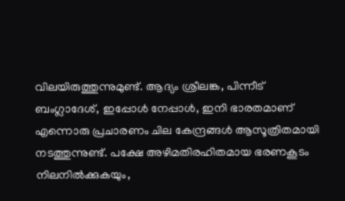വിലയിരുത്തുന്നുമുണ്ട്. ആദ്യം ശ്രീലങ്ക, പിന്നീട് ബംഗ്ലാദേശ്, ഇപ്പോള്‍ നേപ്പാള്‍, ഇനി ഭാരതമാണ് എന്നൊരു പ്രചാരണം ചില കേന്ദ്രങ്ങള്‍ ആസൂത്രിതമായി നടത്തുന്നുണ്ട്. പക്ഷേ അഴിമതിരഹിതമായ ഭരണകൂടം നിലനില്‍ക്കുകയും,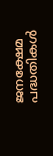ജനക്ഷേമ പദ്ധതികള്‍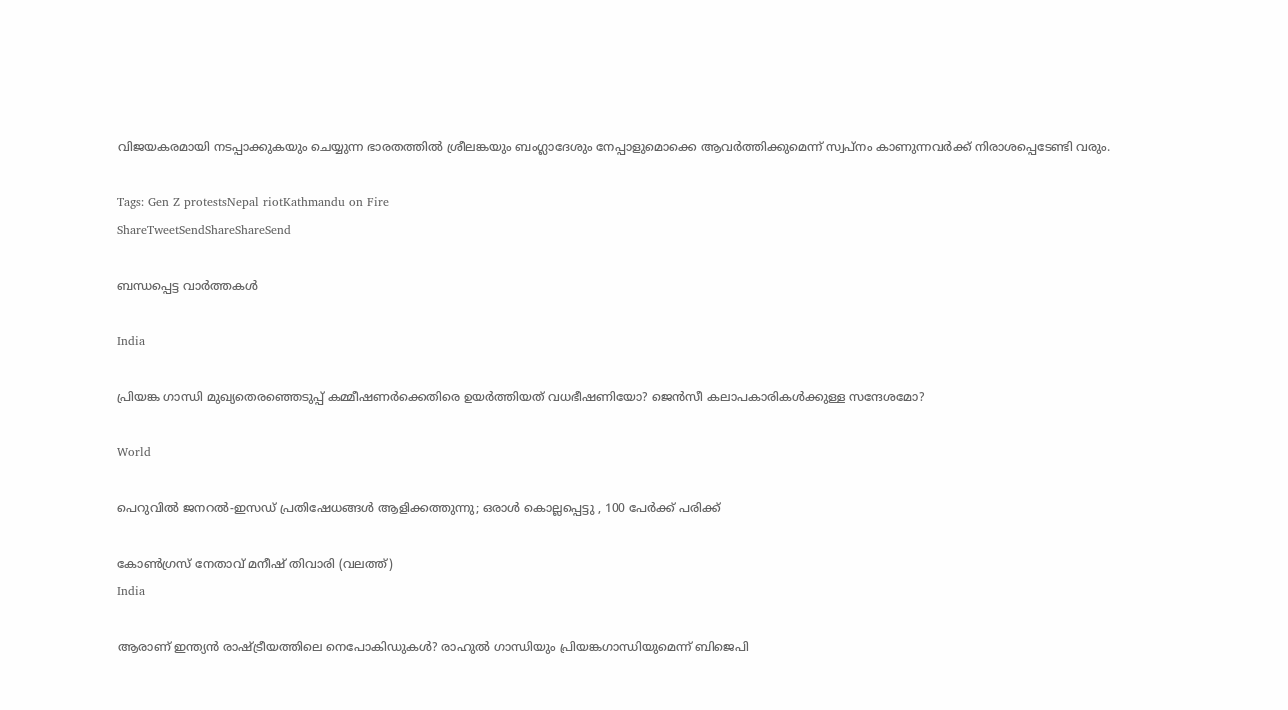വിജയകരമായി നടപ്പാക്കുകയും ചെയ്യുന്ന ഭാരതത്തില്‍ ശ്രീലങ്കയും ബംഗ്ലാദേശും നേപ്പാളുമൊക്കെ ആവര്‍ത്തിക്കുമെന്ന് സ്വപ്‌നം കാണുന്നവര്‍ക്ക് നിരാശപ്പെടേണ്ടി വരും.

Tags: Gen Z protestsNepal riotKathmandu on Fire
ShareTweetSendShareShareSend

ബന്ധപ്പെട്ട വാര്‍ത്തകള്‍

India

പ്രിയങ്ക ഗാന്ധി മുഖ്യതെരഞ്ഞെടുപ്പ് കമ്മീഷണര്‍ക്കെതിരെ ഉയര്‍ത്തിയത് വധഭീഷണിയോ? ജെന്‍സീ കലാപകാരികള്‍ക്കുള്ള സന്ദേശമോ?

World

പെറുവിൽ ജനറൽ-ഇസഡ് പ്രതിഷേധങ്ങൾ ആളിക്കത്തുന്നു; ഒരാൾ കൊല്ലപ്പെട്ടു , 100 പേർക്ക് പരിക്ക്

കോണ്‍ഗ്രസ് നേതാവ് മനീഷ് തിവാരി (വലത്ത്)
India

ആരാണ് ഇന്ത്യന്‍ രാഷ്‌ട്രീയത്തിലെ നെപോകിഡുകള്‍? രാഹുല്‍ ഗാന്ധിയും പ്രിയങ്കഗാന്ധിയുമെന്ന് ബിജെപി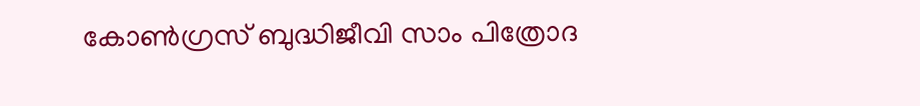കോണ്‍ഗ്രസ് ബുദ്ധിജീവി സാം പിത്രോദ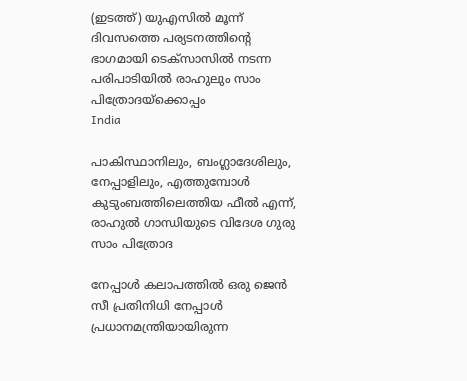(ഇടത്ത്) യുഎസില്‍ മൂന്ന് ദിവസത്തെ പര്യടനത്തിന്‍റെ ഭാഗമായി ടെക്സാസില്‍ നടന്ന പരിപാടിയില്‍ രാഹുലും സാം പിത്രോദയ്ക്കൊപ്പം
India

പാകിസ്ഥാനിലും, ബംഗ്ലാദേശിലും, നേപ്പാളിലും, എത്തുമ്പോൾ കുടുംബത്തിലെത്തിയ ഫീൽ എന്ന്, രാഹുല്‍ ഗാന്ധിയുടെ വിദേശ ഗുരു സാം പിത്രോദ

നേപ്പാള്‍ കലാപത്തില്‍ ഒരു ജെന്‍ സീ പ്രതിനിധി നേപ്പാള്‍ പ്രധാനമന്ത്രിയായിരുന്ന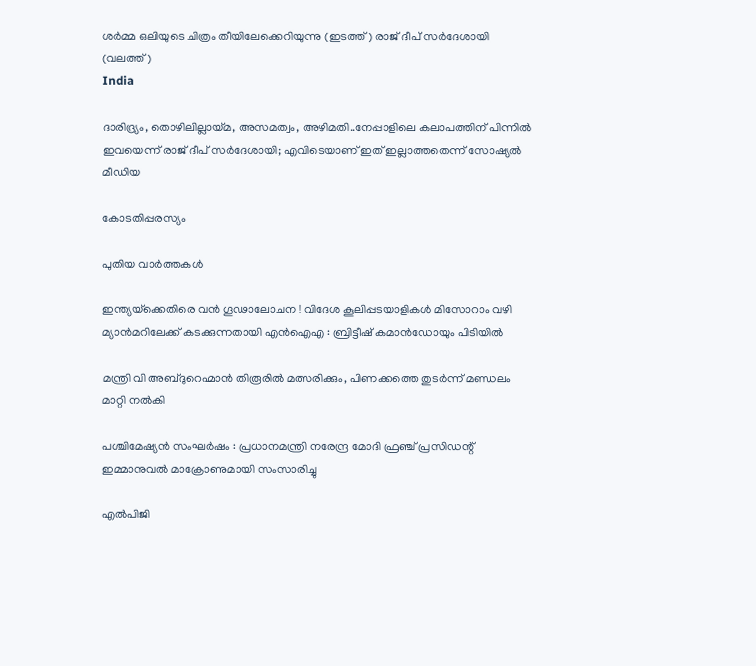ശര്‍മ്മ ഒലിയുടെ ചിത്രം തീയിലേക്കെറിയുന്നു (ഇടത്ത്) രാജ് ദീപ് സര്‍ദേശായി (വലത്ത്)
India

ദാരിദ്ര്യം, തൊഴിലില്ലായ്‌മ, അസമത്വം, അഴിമതി..നേപ്പാളിലെ കലാപത്തിന് പിന്നില്‍ ഇവയെന്ന് രാജ് ദീപ് സര്‍ദേശായി; എവിടെയാണ് ഇത് ഇല്ലാത്തതെന്ന് സോഷ്യല്‍ മീഡിയ

കോടതിപ്പരസ്യം

പുതിയ വാര്‍ത്തകള്‍

ഇന്ത്യയ്‌ക്കെതിരെ വൻ ഗൂഢാലോചന ! വിദേശ കൂലിപ്പടയാളികൾ മിസോറാം വഴി മ്യാൻമറിലേക്ക് കടക്കുന്നതായി എൻഐഎ : ബ്രിട്ടീഷ് കമാൻഡോയും പിടിയിൽ

മന്ത്രി വി അബ്ദുറെഹ്മാന്‍ തിരൂരില്‍ മത്സരിക്കും, പിണക്കത്തെ തുടര്‍ന്ന് മണ്ഡലം മാറ്റി നല്‍കി

പശ്ചിമേഷ്യൻ സംഘർഷം : പ്രധാനമന്ത്രി നരേന്ദ്ര മോദി ഫ്രഞ്ച് പ്രസിഡന്റ് ഇമ്മാനുവൽ മാക്രോണുമായി സംസാരിച്ചു

എൽപിജി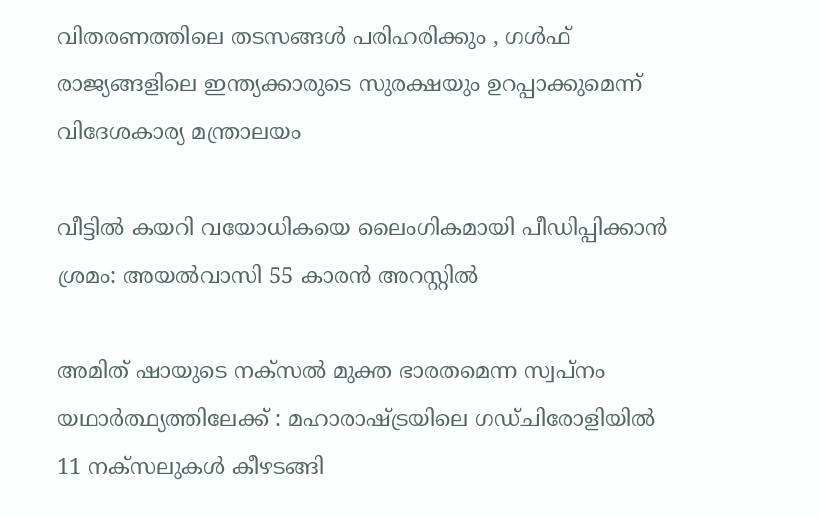വിതരണത്തിലെ തടസങ്ങൾ പരിഹരിക്കും , ഗൾഫ് രാജ്യങ്ങളിലെ ഇന്ത്യക്കാരുടെ സുരക്ഷയും ഉറപ്പാക്കുമെന്ന് വിദേശകാര്യ മന്ത്രാലയം

വീട്ടില്‍ കയറി വയോധികയെ ലൈംഗികമായി പീഡിപ്പിക്കാന്‍ ശ്രമം: അയല്‍വാസി 55 കാരന്‍ അറസ്റ്റില്‍

അമിത് ഷായുടെ നക്സൽ മുക്ത ഭാരതമെന്ന സ്വപ്നം യഥാർത്ഥ്യത്തിലേക്ക് : മഹാരാഷ്‌ട്രയിലെ ഗഡ്ചിരോളിയിൽ 11 നക്സലുകൾ കീഴടങ്ങി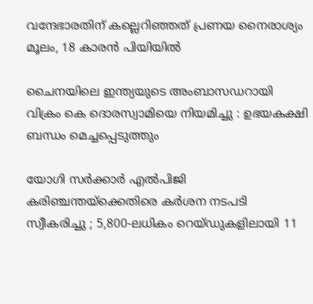വന്ദേഭാരതിന് കല്ലെറിഞ്ഞത് പ്രണയ നൈരാശ്യം മൂലം, 18 കാരന്‍ പിയിയില്‍

ചൈനയിലെ ഇന്ത്യയുടെ അംബാസഡറായി വിക്രം കെ ദൊരസ്വാമിയെ നിയമിച്ചു : ഉഭയകക്ഷി ബന്ധം മെച്ചപ്പെടുത്തും

യോഗി സർക്കാർ എൽപിജി കരിഞ്ചന്തയ്‌ക്കെതിരെ കർശന നടപടി സ്വീകരിച്ചു ; 5,800-ലധികം റെയ്ഡുകളിലായി 11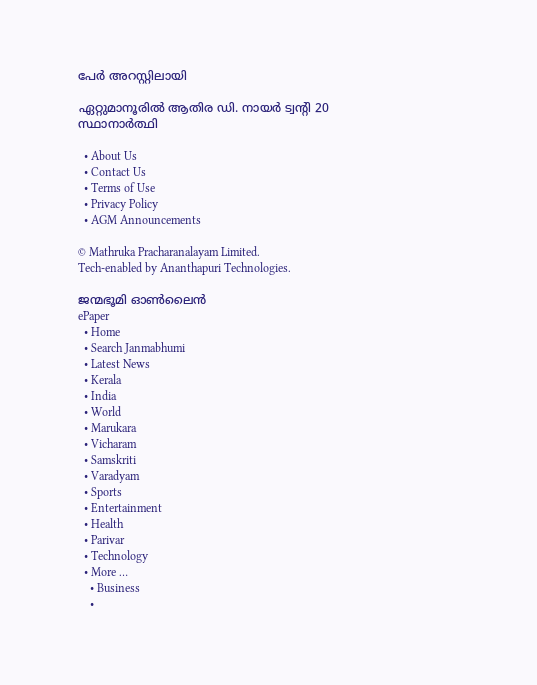പേർ അറസ്റ്റിലായി

ഏറ്റുമാനൂരില്‍ ആതിര ഡി. നായര്‍ ട്വന്റി 20 സ്ഥാനാര്‍ത്ഥി

  • About Us
  • Contact Us
  • Terms of Use
  • Privacy Policy
  • AGM Announcements

© Mathruka Pracharanalayam Limited.
Tech-enabled by Ananthapuri Technologies.

ജന്മഭൂമി ഓണ്‍ലൈന്‍
ePaper
  • Home
  • Search Janmabhumi
  • Latest News
  • Kerala
  • India
  • World
  • Marukara
  • Vicharam
  • Samskriti
  • Varadyam
  • Sports
  • Entertainment
  • Health
  • Parivar
  • Technology
  • More …
    • Business
    •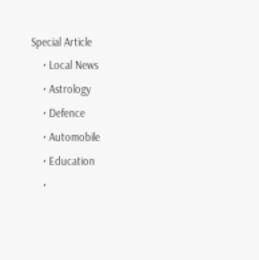Special Article
    • Local News
    • Astrology
    • Defence
    • Automobile
    • Education
    •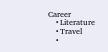Career
    • Literature
    • Travel
    •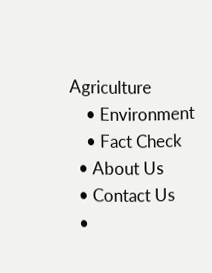Agriculture
    • Environment
    • Fact Check
  • About Us
  • Contact Us
  •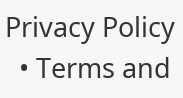Privacy Policy
  • Terms and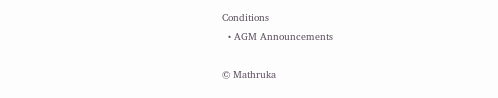Conditions
  • AGM Announcements

© Mathruka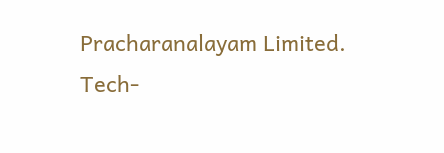Pracharanalayam Limited.
Tech-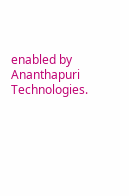enabled by Ananthapuri Technologies.